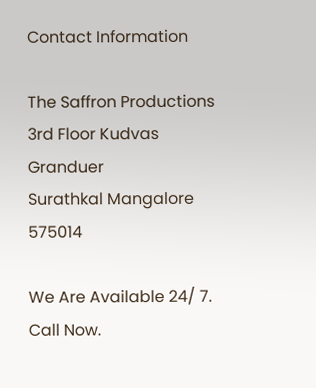Contact Information

The Saffron Productions
3rd Floor Kudvas Granduer
Surathkal Mangalore 575014

We Are Available 24/ 7. Call Now.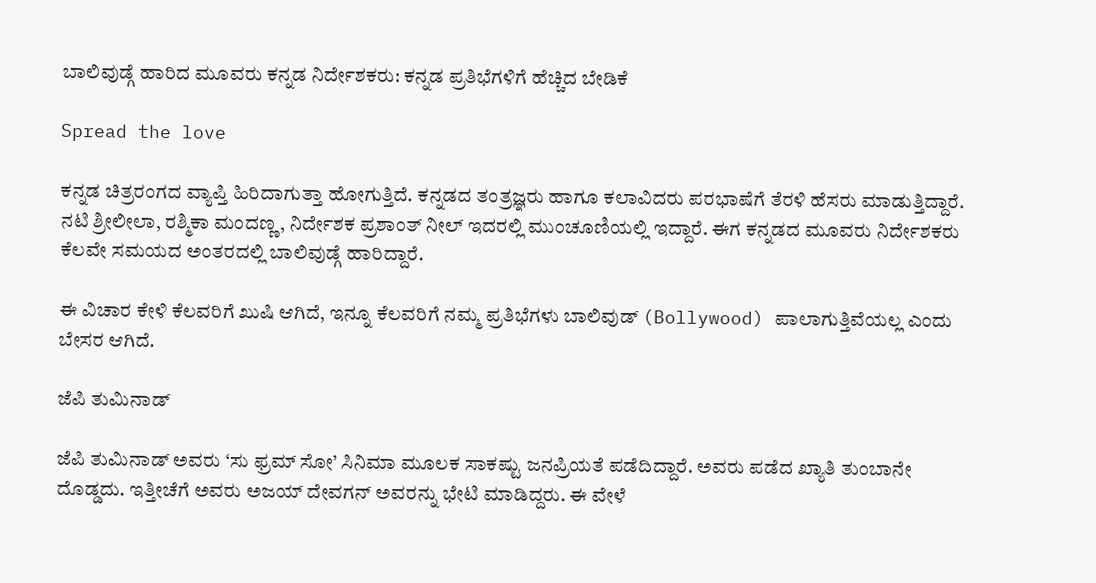ಬಾಲಿವುಡ್ಗೆ ಹಾರಿದ ಮೂವರು ಕನ್ನಡ ನಿರ್ದೇಶಕರು: ಕನ್ನಡ ಪ್ರತಿಭೆಗಳಿಗೆ ಹೆಚ್ಚಿದ ಬೇಡಿಕೆ

Spread the love

ಕನ್ನಡ ಚಿತ್ರರಂಗದ ವ್ಯಾಪ್ತಿ ಹಿರಿದಾಗುತ್ತಾ ಹೋಗುತ್ತಿದೆ. ಕನ್ನಡದ ತಂತ್ರಜ್ಞರು ಹಾಗೂ ಕಲಾವಿದರು ಪರಭಾಷೆಗೆ ತೆರಳಿ ಹೆಸರು ಮಾಡುತ್ತಿದ್ದಾರೆ. ನಟಿ ಶ್ರೀಲೀಲಾ, ರಶ್ಮಿಕಾ ಮಂದಣ್ಣ, ನಿರ್ದೇಶಕ ಪ್ರಶಾಂತ್ ನೀಲ್ ಇದರಲ್ಲಿ ಮುಂಚೂಣಿಯಲ್ಲಿ ಇದ್ದಾರೆ. ಈಗ ಕನ್ನಡದ ಮೂವರು ನಿರ್ದೇಶಕರು ಕೆಲವೇ ಸಮಯದ ಅಂತರದಲ್ಲಿ ಬಾಲಿವುಡ್ಗೆ ಹಾರಿದ್ದಾರೆ.

ಈ ವಿಚಾರ ಕೇಳಿ ಕೆಲವರಿಗೆ ಖುಷಿ ಆಗಿದೆ, ಇನ್ನೂ ಕೆಲವರಿಗೆ ನಮ್ಮ ಪ್ರತಿಭೆಗಳು ಬಾಲಿವುಡ್ (Bollywood) ಪಾಲಾಗುತ್ತಿವೆಯಲ್ಲ ಎಂದು ಬೇಸರ ಆಗಿದೆ.

ಜೆಪಿ ತುಮಿನಾಡ್

ಜೆಪಿ ತುಮಿನಾಡ್ ಅವರು ‘ಸು ಫ್ರಮ್ ಸೋ’ ಸಿನಿಮಾ ಮೂಲಕ ಸಾಕಷ್ಟು ಜನಪ್ರಿಯತೆ ಪಡೆದಿದ್ದಾರೆ. ಅವರು ಪಡೆದ ಖ್ಯಾತಿ ತುಂಬಾನೇ ದೊಡ್ಡದು. ಇತ್ತೀಚೆಗೆ ಅವರು ಅಜಯ್ ದೇವಗನ್ ಅವರನ್ನು ಭೇಟಿ ಮಾಡಿದ್ದರು. ಈ ವೇಳೆ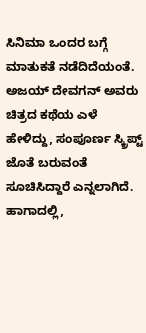ಸಿನಿಮಾ ಒಂದರ ಬಗ್ಗೆ ಮಾತುಕತೆ ನಡೆದಿದೆಯಂತೆ. ಅಜಯ್ ದೇವಗನ್ ಅವರು ಚಿತ್ರದ ಕಥೆಯ ಎಳೆ ಹೇಳಿದ್ದು, ಸಂಪೂರ್ಣ ಸ್ಕ್ರಿಪ್ಟ್ ಜೊತೆ ಬರುವಂತೆ ಸೂಚಿಸಿದ್ದಾರೆ ಎನ್ನಲಾಗಿದೆ. ಹಾಗಾದಲ್ಲಿ,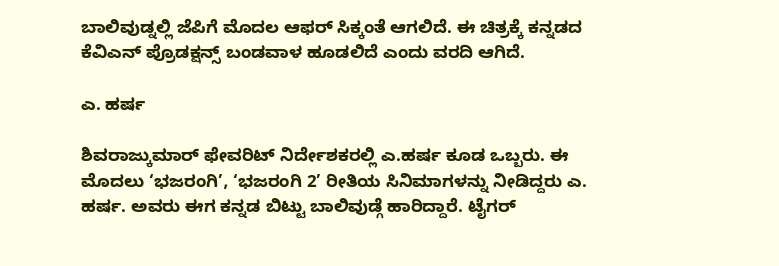ಬಾಲಿವುಡ್ನಲ್ಲಿ ಜೆಪಿಗೆ ಮೊದಲ ಆಫರ್ ಸಿಕ್ಕಂತೆ ಆಗಲಿದೆ. ಈ ಚಿತ್ರಕ್ಕೆ ಕನ್ನಡದ ಕೆವಿಎನ್ ಪ್ರೊಡಕ್ಷನ್ಸ್ ಬಂಡವಾಳ ಹೂಡಲಿದೆ ಎಂದು ವರದಿ ಆಗಿದೆ.

ಎ. ಹರ್ಷ

ಶಿವರಾಜ್ಕುಮಾರ್ ಫೇವರಿಟ್ ನಿರ್ದೇಶಕರಲ್ಲಿ ಎ.ಹರ್ಷ ಕೂಡ ಒಬ್ಬರು. ಈ ಮೊದಲು ‘ಭಜರಂಗಿ’, ‘ಭಜರಂಗಿ 2’ ರೀತಿಯ ಸಿನಿಮಾಗಳನ್ನು ನೀಡಿದ್ದರು ಎ. ಹರ್ಷ. ಅವರು ಈಗ ಕನ್ನಡ ಬಿಟ್ಟು ಬಾಲಿವುಡ್ಗೆ ಹಾರಿದ್ದಾರೆ. ಟೈಗರ್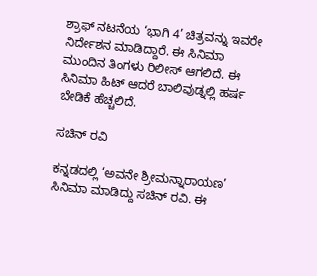ಶ್ರಾಫ್ ನಟನೆಯ ‘ಭಾಗಿ 4’ ಚಿತ್ರವನ್ನು ಇವರೇ ನಿರ್ದೇಶನ ಮಾಡಿದ್ದಾರೆ. ಈ ಸಿನಿಮಾ ಮುಂದಿನ ತಿಂಗಳು ರಿಲೀಸ್ ಆಗಲಿದೆ. ಈ ಸಿನಿಮಾ ಹಿಟ್ ಆದರೆ ಬಾಲಿವುಡ್ನಲ್ಲಿ ಹರ್ಷ ಬೇಡಿಕೆ ಹೆಚ್ಚಲಿದೆ.

ಸಚಿನ್ ರವಿ

ಕನ್ನಡದಲ್ಲಿ ‘ಅವನೇ ಶ್ರೀಮನ್ನಾರಾಯಣ’ ಸಿನಿಮಾ ಮಾಡಿದ್ದು ಸಚಿನ್ ರವಿ. ಈ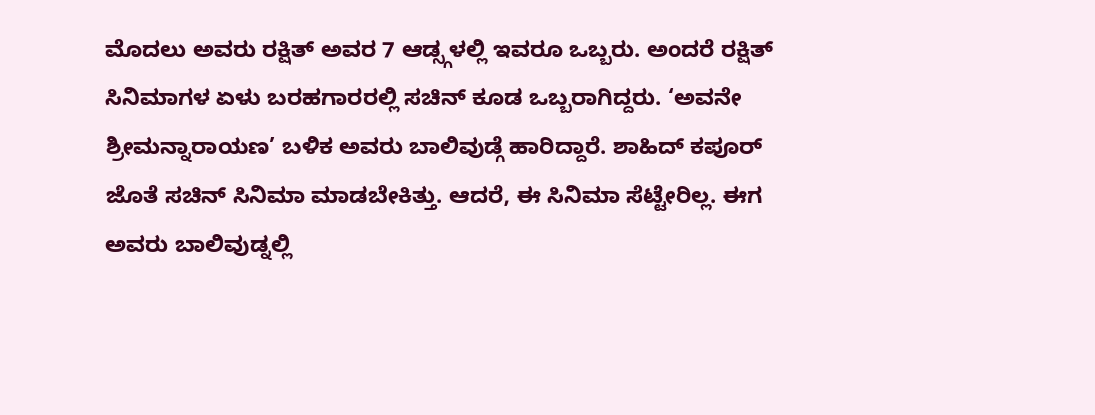ಮೊದಲು ಅವರು ರಕ್ಷಿತ್ ಅವರ 7 ಆಡ್ಸ್ಗಳಲ್ಲಿ ಇವರೂ ಒಬ್ಬರು. ಅಂದರೆ ರಕ್ಷಿತ್ ಸಿನಿಮಾಗಳ ಏಳು ಬರಹಗಾರರಲ್ಲಿ ಸಚಿನ್ ಕೂಡ ಒಬ್ಬರಾಗಿದ್ದರು. ‘ಅವನೇ ಶ್ರೀಮನ್ನಾರಾಯಣ’ ಬಳಿಕ ಅವರು ಬಾಲಿವುಡ್ಗೆ ಹಾರಿದ್ದಾರೆ. ಶಾಹಿದ್ ಕಪೂರ್ ಜೊತೆ ಸಚಿನ್ ಸಿನಿಮಾ ಮಾಡಬೇಕಿತ್ತು. ಆದರೆ, ಈ ಸಿನಿಮಾ ಸೆಟ್ಟೇರಿಲ್ಲ. ಈಗ ಅವರು ಬಾಲಿವುಡ್ನಲ್ಲಿ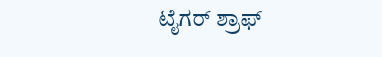ಟೈಗರ್ ಶ್ರಾಫ್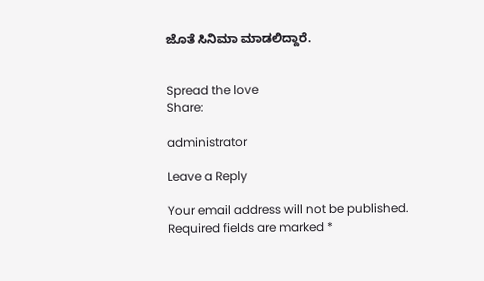ಜೊತೆ ಸಿನಿಮಾ ಮಾಡಲಿದ್ದಾರೆ.


Spread the love
Share:

administrator

Leave a Reply

Your email address will not be published. Required fields are marked *